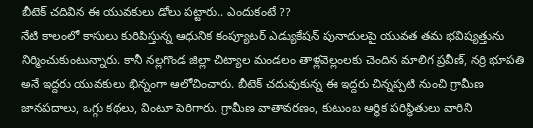బీటెక్ చదివిన ఈ యువకులు డోలు పట్టారు.. ఎందుకంటే ??
నేటి కాలంలో కాసులు కురిపిస్తున్న ఆధునిక కంప్యూటర్ ఎడ్యుకేషన్ పునాదులపై యువత తమ భవిష్యత్తును నిర్మించుకుంటున్నారు. కానీ నల్లగొండ జిల్లా చిట్యాల మండలం తాళ్లవెల్లంలకు చెందిన మాలిగ ప్రవీణ్, నర్రి భూపతి అనే ఇద్దరు యువకులు భిన్నంగా ఆలోచించారు. బీటెక్ చదువుకున్న ఈ ఇద్దరు చిన్నప్పటి నుంచి గ్రామీణ జానపదాలు, ఒగ్గు కథలు, వింటూ పెరిగారు. గ్రామీణ వాతావరణం, కుటుంబ ఆర్థిక పరిస్థితులు వారిని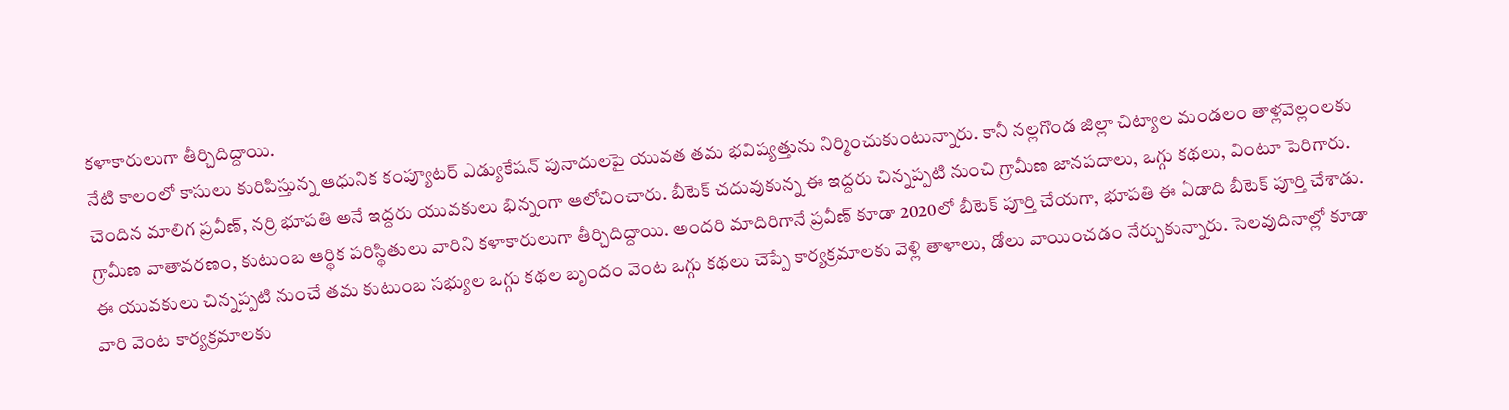కళాకారులుగా తీర్చిదిద్దాయి.
నేటి కాలంలో కాసులు కురిపిస్తున్న ఆధునిక కంప్యూటర్ ఎడ్యుకేషన్ పునాదులపై యువత తమ భవిష్యత్తును నిర్మించుకుంటున్నారు. కానీ నల్లగొండ జిల్లా చిట్యాల మండలం తాళ్లవెల్లంలకు చెందిన మాలిగ ప్రవీణ్, నర్రి భూపతి అనే ఇద్దరు యువకులు భిన్నంగా ఆలోచించారు. బీటెక్ చదువుకున్న ఈ ఇద్దరు చిన్నప్పటి నుంచి గ్రామీణ జానపదాలు, ఒగ్గు కథలు, వింటూ పెరిగారు. గ్రామీణ వాతావరణం, కుటుంబ ఆర్థిక పరిస్థితులు వారిని కళాకారులుగా తీర్చిదిద్దాయి. అందరి మాదిరిగానే ప్రవీణ్ కూడా 2020లో బీటెక్ పూర్తి చేయగా, భూపతి ఈ ఏడాది బీటెక్ పూర్తి చేశాడు. ఈ యువకులు చిన్నప్పటి నుంచే తమ కుటుంబ సభ్యుల ఒగ్గు కథల బృందం వెంట ఒగ్గు కథలు చెప్పే కార్యక్రమాలకు వెళ్లి తాళాలు, డోలు వాయించడం నేర్చుకున్నారు. సెలవుదినాల్లో కూడా వారి వెంట కార్యక్రమాలకు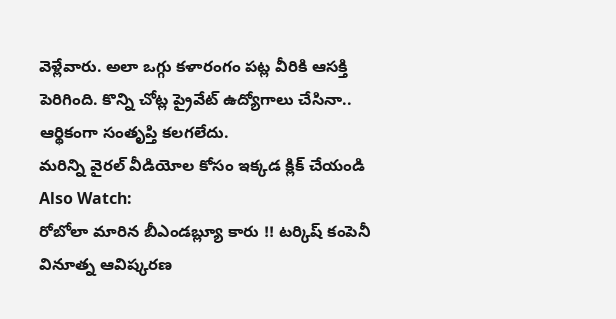వెళ్లేవారు. అలా ఒగ్గు కళారంగం పట్ల వీరికి ఆసక్తి పెరిగింది. కొన్ని చోట్ల ప్రైవేట్ ఉద్యోగాలు చేసినా.. ఆర్థికంగా సంతృప్తి కలగలేదు.
మరిన్ని వైరల్ వీడియోల కోసం ఇక్కడ క్లిక్ చేయండి
Also Watch:
రోబోలా మారిన బీఎండబ్ల్యూ కారు !! టర్కిష్ కంపెనీ వినూత్న ఆవిష్కరణ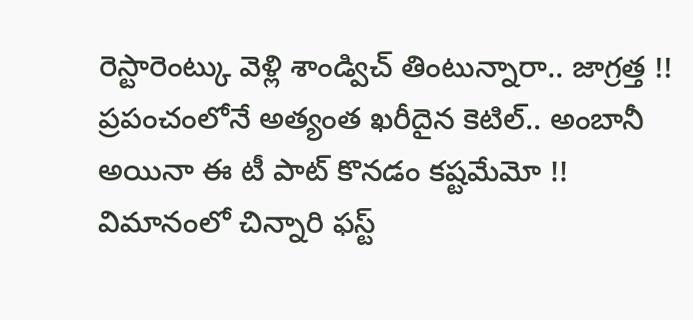రెస్టారెంట్కు వెళ్లి శాండ్విచ్ తింటున్నారా.. జాగ్రత్త !!
ప్రపంచంలోనే అత్యంత ఖరీదైన కెటిల్.. అంబానీ అయినా ఈ టీ పాట్ కొనడం కష్టమేమో !!
విమానంలో చిన్నారి ఫస్ట్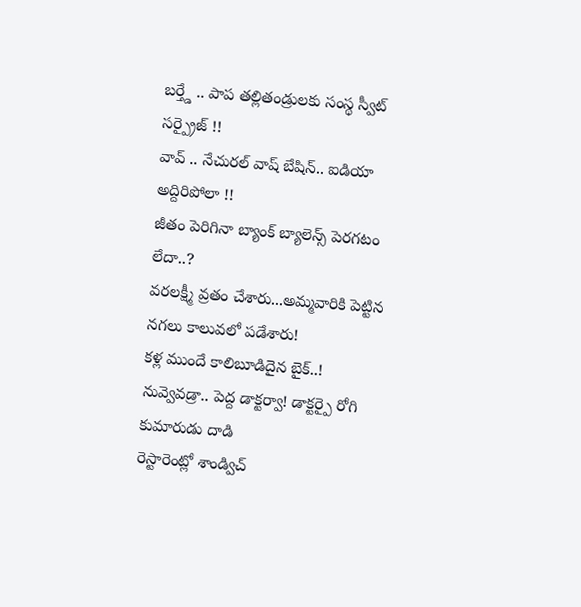బర్త్డే .. పాప తల్లితండ్రులకు సంస్థ స్వీట్ సర్ప్రైజ్ !!
వావ్ .. నేచురల్ వాష్ బేషిన్.. ఐడియా అద్దిరిపోలా !!
జీతం పెరిగినా బ్యాంక్ బ్యాలెన్స్ పెరగటం లేదా..?
వరలక్ష్మీ వ్రతం చేశారు...అమ్మవారికి పెట్టిన నగలు కాలువలో పడేశారు!
కళ్ల ముందే కాలిబూడిదైన బైక్..!
నువ్వెవడ్రా.. పెద్ద డాక్టర్వా! డాక్టర్పై రోగి కుమారుడు దాడి
రెస్టారెంట్లో శాండ్విచ్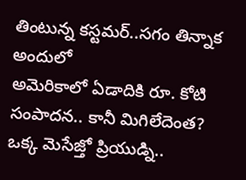తింటున్న కస్టమర్..సగం తిన్నాక అందులో
అమెరికాలో ఏడాదికి రూ. కోటి సంపాదన.. కానీ మిగిలేదెంత?
ఒక్క మెసేజ్తో ప్రియుడ్ని..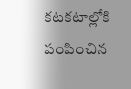కటకటాల్లోకి పంపించిన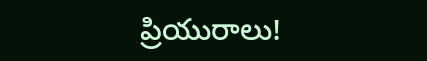ప్రియురాలు!